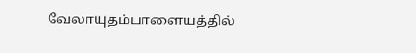வேலாயுதம்பாளையத்தில்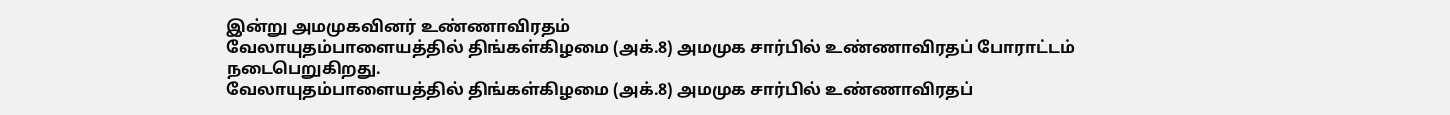இன்று அமமுகவினர் உண்ணாவிரதம்
வேலாயுதம்பாளையத்தில் திங்கள்கிழமை (அக்.8) அமமுக சார்பில் உண்ணாவிரதப் போராட்டம் நடைபெறுகிறது.
வேலாயுதம்பாளையத்தில் திங்கள்கிழமை (அக்.8) அமமுக சார்பில் உண்ணாவிரதப்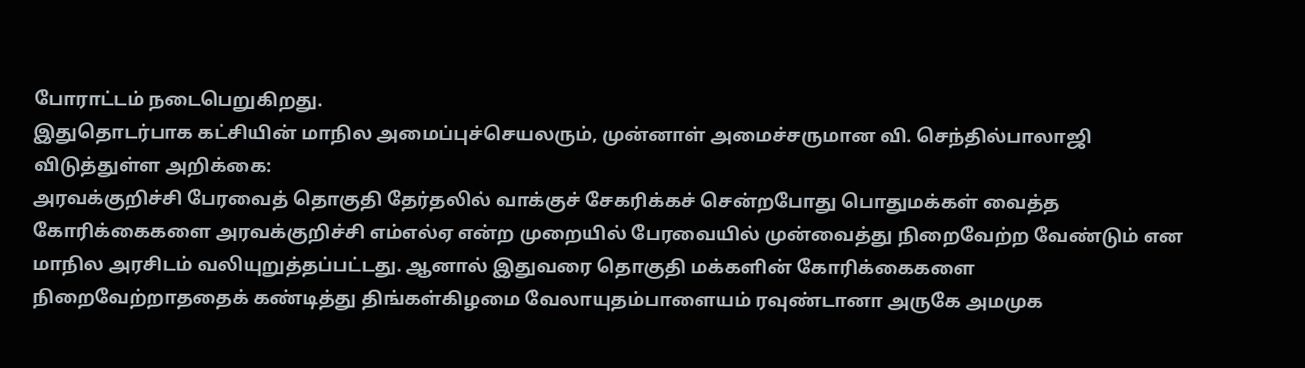போராட்டம் நடைபெறுகிறது.
இதுதொடர்பாக கட்சியின் மாநில அமைப்புச்செயலரும், முன்னாள் அமைச்சருமான வி. செந்தில்பாலாஜி விடுத்துள்ள அறிக்கை:
அரவக்குறிச்சி பேரவைத் தொகுதி தேர்தலில் வாக்குச் சேகரிக்கச் சென்றபோது பொதுமக்கள் வைத்த கோரிக்கைகளை அரவக்குறிச்சி எம்எல்ஏ என்ற முறையில் பேரவையில் முன்வைத்து நிறைவேற்ற வேண்டும் என மாநில அரசிடம் வலியுறுத்தப்பட்டது. ஆனால் இதுவரை தொகுதி மக்களின் கோரிக்கைகளை நிறைவேற்றாததைக் கண்டித்து திங்கள்கிழமை வேலாயுதம்பாளையம் ரவுண்டானா அருகே அமமுக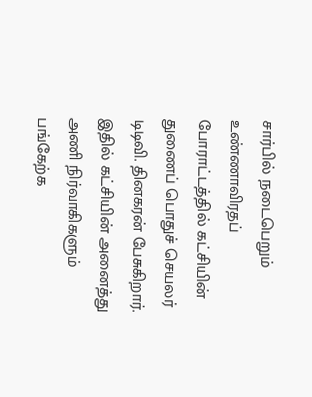சார்பில் நடைபெறும் உண்ணாவிரதப் போராட்டத்தில் கட்சியின் துணைப் பொதுச் செயலர் டிடிவி. தினகரன் பேசுகிறார். இதில் கட்சியின் அனைத்து அணி நிர்வாகிகளும் பங்கேற்க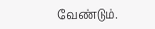வேண்டும்.